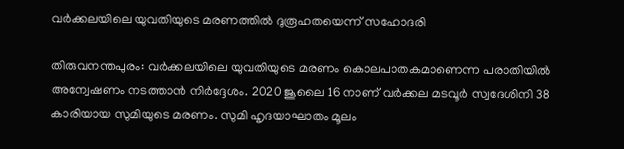വര്‍ക്കലയിലെ യുവതിയുടെ മരണത്തില്‍ ദുരൂഹതയെന്ന് സഹോദരി

തിരുവനന്തപുരം: വര്‍ക്കലയിലെ യുവതിയുടെ മരണം കൊലപാതകമാണെന്ന പരാതിയില്‍ അന്വേഷണം നടത്താന്‍ നിര്‍ദ്ദേശം. 2020 ജൂലൈ 16 നാണ് വര്‍ക്കല മടവൂര്‍ സ്വദേശിനി 38 കാരിയായ സുമിയുടെ മരണം. സുമി ഹൃദയാഘാതം മൂലം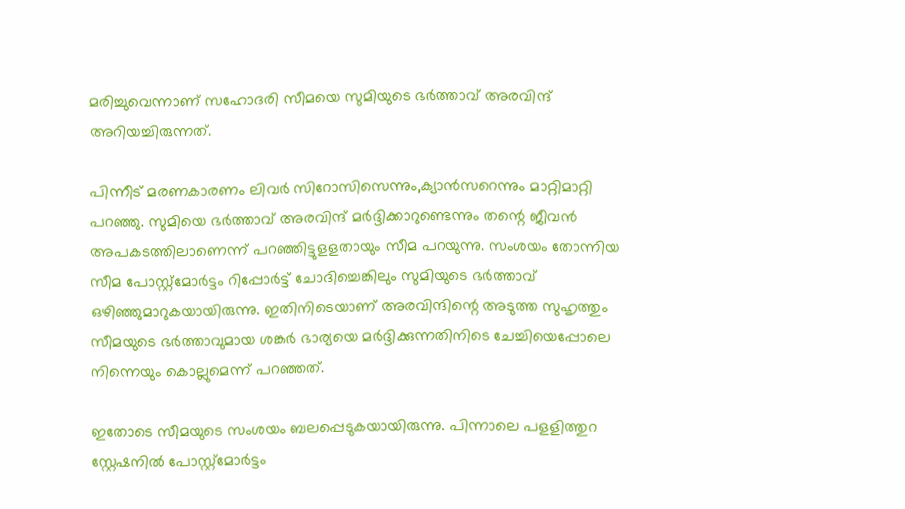മരിച്ചുവെന്നാണ് സഹോദരി സീമയെ സുമിയുടെ ഭര്‍ത്താവ് അരവിന്ദ് അറിയച്ചിരുന്നത്.

പിന്നീട് മരണകാരണം ലിവര്‍ സിറോസിസെന്നും,ക്യാന്‍സറെന്നും മാറ്റിമാറ്റി പറഞ്ഞു. സുമിയെ ഭര്‍ത്താവ് അരവിന്ദ് മര്‍ദ്ദിക്കാറുണ്ടെന്നും തന്റെ ജീവന്‍ അപകടത്തിലാണെന്ന് പറഞ്ഞിട്ടുളളതായും സീമ പറയുന്നു. സംശയം തോന്നിയ സീമ പോസ്റ്റ്‌മോര്‍ട്ടം റിപ്പോര്‍ട്ട് ചോദിച്ചെങ്കിലും സുമിയുടെ ഭര്‍ത്താവ് ഒഴിഞ്ഞുമാറുകയായിരുന്നു. ഇതിനിടെയാണ് അരവിന്ദിന്റെ അടുത്ത സുഹൃത്തും സീമയുടെ ഭര്‍ത്താവുമായ ശങ്കര്‍ ഭാര്യയെ മര്‍ദ്ദിക്കുന്നതിനിടെ ചേച്ചിയെപ്പോലെ നിന്നെയും കൊല്ലുമെന്ന് പറഞ്ഞത്.

ഇതോടെ സീമയുടെ സംശയം ബലപ്പെടുകയായിരുന്നു. പിന്നാലെ പളളിത്തുറ സ്റ്റേഷനില്‍ പോസ്റ്റ്‌മോര്‍ട്ടം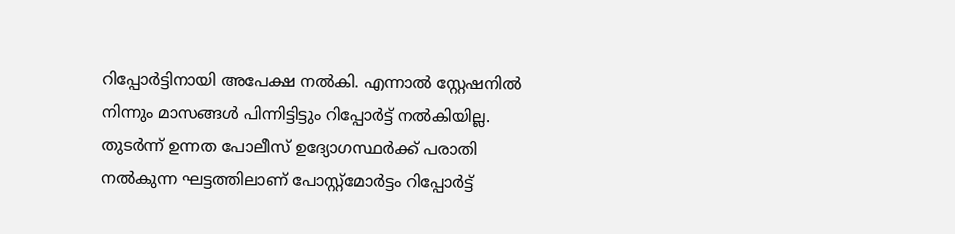റിപ്പോര്‍ട്ടിനായി അപേക്ഷ നല്‍കി. എന്നാല്‍ സ്റ്റേഷനില്‍ നിന്നും മാസങ്ങള്‍ പിന്നിട്ടിട്ടും റിപ്പോര്‍ട്ട് നല്‍കിയില്ല. തുടര്‍ന്ന് ഉന്നത പോലീസ് ഉദ്യോഗസ്ഥര്‍ക്ക് പരാതി നല്‍കുന്ന ഘട്ടത്തിലാണ് പോസ്റ്റ്‌മോര്‍ട്ടം റിപ്പോര്‍ട്ട്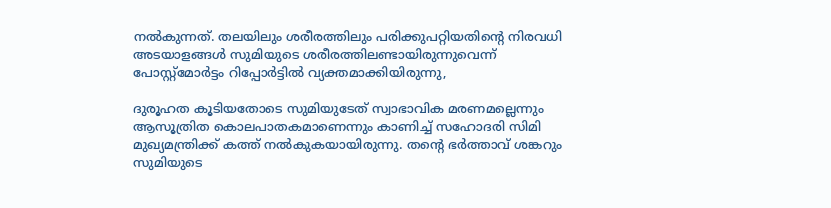നല്‍കുന്നത്. തലയിലും ശരീരത്തിലും പരിക്കുപറ്റിയതിന്റെ നിരവധി അടയാളങ്ങള്‍ സുമിയുടെ ശരീരത്തിലണ്ടായിരുന്നുവെന്ന് പോസ്റ്റ്‌മോര്‍ട്ടം റിപ്പോര്‍ട്ടില്‍ വ്യക്തമാക്കിയിരുന്നു,

ദുരൂഹത കൂടിയതോടെ സുമിയുടേത് സ്വാഭാവിക മരണമല്ലെന്നും ആസൂത്രിത കൊലപാതകമാണെന്നും കാണിച്ച് സഹോദരി സിമി മുഖ്യമന്ത്രിക്ക് കത്ത് നല്‍കുകയായിരുന്നു. തന്റെ ഭര്‍ത്താവ് ശങ്കറും സുമിയുടെ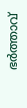ഭര്‍ത്താവ്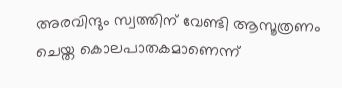അരവിന്ദും സ്വത്തിന് വേണ്ടി ആസൂത്രണം ചെയ്ത കൊലപാതകമാണെന്ന്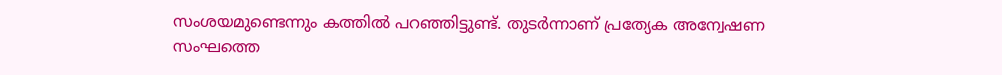സംശയമുണ്ടെന്നും കത്തില്‍ പറഞ്ഞിട്ടുണ്ട്. തുടര്‍ന്നാണ് പ്രത്യേക അന്വേഷണ സംഘത്തെ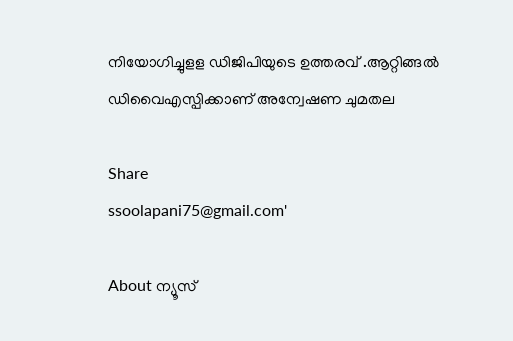നിയോഗിച്ചുളള ഡിജിപിയുടെ ഉത്തരവ് .ആറ്റിങ്ങല്‍ ഡിവൈഎസ്പിക്കാണ് അന്വേഷണ ചുമതല

Share
ssoolapani75@gmail.com'

About ന്യൂസ്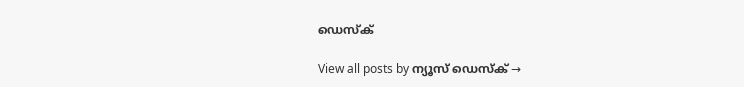ഡെസ്ക്

View all posts by ന്യൂസ് ഡെസ്ക് →